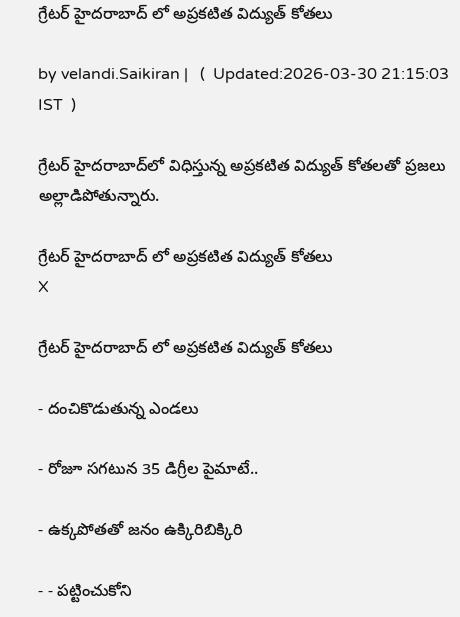గ్రేటర్‌ హైదరాబాద్ లో అప్రకటిత విద్యుత్ కోతలు

by velandi.Saikiran |   (  Updated:2026-03-30 21:15:03  IST  )

గ్రేటర్ హైదరాబాద్‌లో విధిస్తున్న అప్రకటిత విద్యుత్ కోతలతో ప్రజలు అల్లాడిపోతున్నారు.

గ్రేటర్‌ హైదరాబాద్ లో అప్రకటిత విద్యుత్ కోతలు
X

గ్రేటర్‌ హైదరాబాద్ లో అప్రకటిత విద్యుత్ కోతలు

- దంచికొడుతున్న ఎండలు

- రోజూ సగటున 35 డిగ్రీల పైమాటే..

- ఉక్కపోతతో జనం ఉక్కిరిబిక్కిరి

- - పట్టించుకోని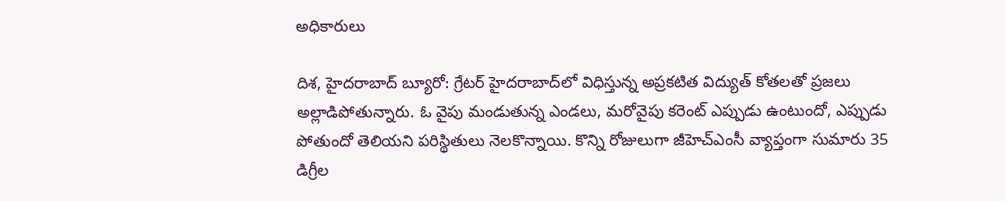అధికారులు

దిశ, హైదరాబాద్ బ్యూరో: గ్రేటర్ హైదరాబాద్‌లో విధిస్తున్న అప్రకటిత విద్యుత్ కోతలతో ప్రజలు అల్లాడిపోతున్నారు. ఓ వైపు మండుతున్న ఎండలు, మరోవైపు కరెంట్ ఎప్పుడు ఉంటుందో, ఎప్పుడు పోతుందో తెలియని పరిస్థితులు నెలకొన్నాయి. కొన్ని రోజులుగా జీహెచ్ఎంసీ వ్యాప్తంగా సుమారు 35 డిగ్రీల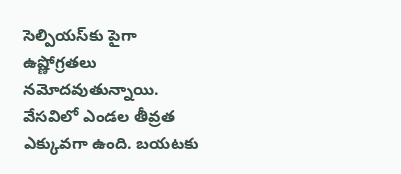సెల్పియస్‌కు పైగా ఉష్ణోగ్రతలు నమోదవుతున్నాయి. వేసవిలో ఎండల తీవ్రత ఎక్కువగా ఉంది. బయటకు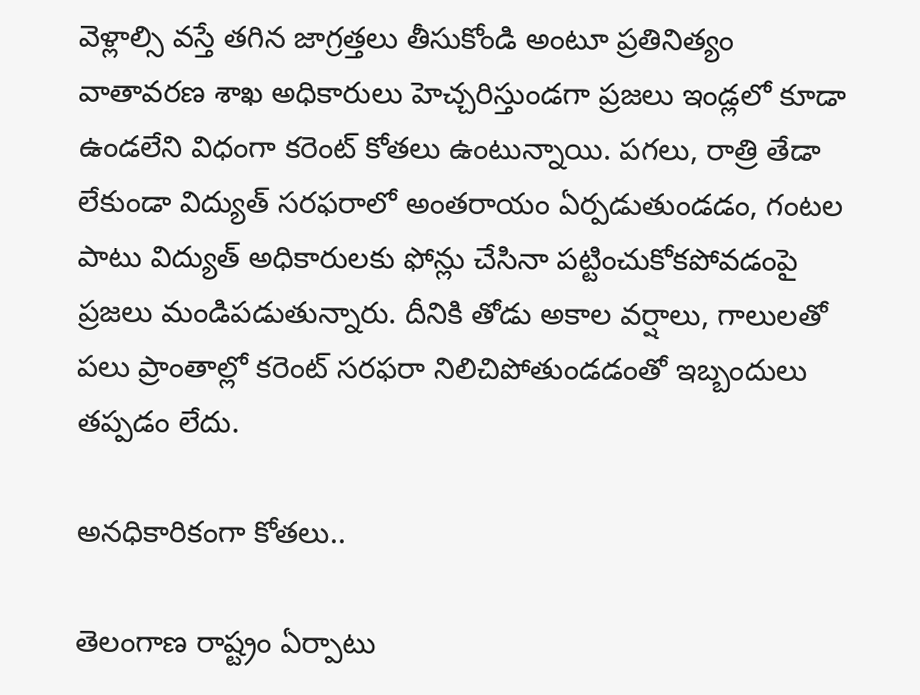వెళ్లాల్సి వస్తే తగిన జాగ్రత్తలు తీసుకోండి అంటూ ప్రతినిత్యం వాతావరణ శాఖ అధికారులు హెచ్చరిస్తుండగా ప్రజలు ఇండ్లలో కూడా ఉండలేని విధంగా కరెంట్ కోతలు ఉంటున్నాయి. పగలు, రాత్రి తేడా లేకుండా విద్యుత్ సరఫరాలో అంతరాయం ఏర్పడుతుండడం, గంటల పాటు విద్యుత్ అధికారులకు ఫోన్లు చేసినా పట్టించుకోకపోవడంపై ప్రజలు మండిపడుతున్నారు. దీనికి తోడు అకాల వర్షాలు, గాలులతో పలు ప్రాంతాల్లో కరెంట్ సరఫరా నిలిచిపోతుండడంతో ఇబ్బందులు తప్పడం లేదు.

అనధికారికంగా కోతలు..

తెలంగాణ రాష్ట్రం ఏర్పాటు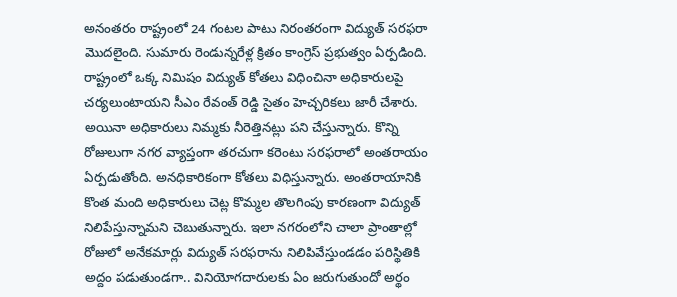అనంతరం రాష్ట్రంలో 24 గంటల పాటు నిరంతరంగా విద్యుత్ సరఫరా మొదలైంది. సుమారు రెండున్నరేళ్ల క్రితం కాంగ్రెస్ ప్రభుత్వం ఏర్పడింది. రాష్ట్రంలో ఒక్క నిమిషం విద్యుత్ కోతలు విధించినా అధికారులపై చర్యలుంటాయని సీఎం రేవంత్ రెడ్డి సైతం హెచ్చరికలు జారీ చేశారు. అయినా అధికారులు నిమ్మకు నీరెత్తినట్లు పని చేస్తున్నారు. కొన్ని రోజులుగా నగర వ్యాప్తంగా తరచుగా కరెంటు సరఫరాలో అంతరాయం ఏర్పడుతోంది. అనధికారికంగా కోతలు విధిస్తున్నారు. అంతరాయానికి కొంత మంది అధికారులు చెట్ల కొమ్మల తొలగింపు కారణంగా విద్యుత్ నిలిపేస్తున్నామని చెబుతున్నారు. ఇలా నగరంలోని చాలా ప్రాంతాల్లో రోజులో అనేకమార్లు విద్యుత్ సరఫరాను నిలిపివేస్తుండడం పరిస్థితికి అద్దం పడుతుండగా.. వినియోగదారులకు ఏం జరుగుతుందో అర్థం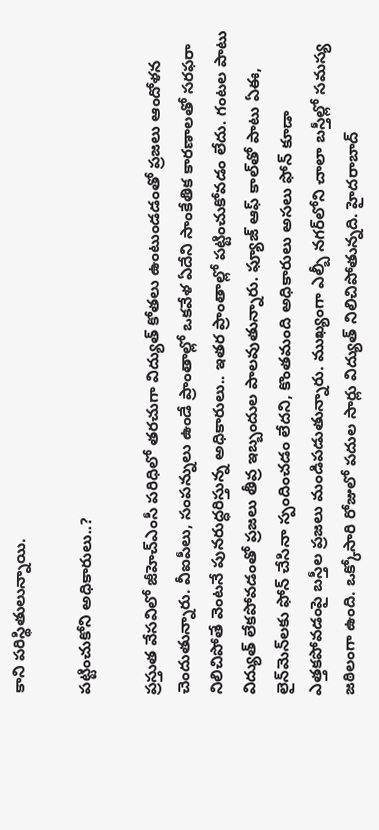కాని పరిస్థితులున్నాయి.

పట్టించుకోని అధికారులు..?

ప్రస్తుత వేసవిలో జీహెచ్ఎంసీ పరిధిలో తరచుగా విద్యుత్ కోతలు ఉంటుండడంతో ప్రజలు ఆందోళన చెందుతున్నారు. వీఐపీలు, సంపన్నులు ఉండే ప్రాంతాల్లో ఒకవేళ ఏదేని సాంకేతిక కారణాలతో సరఫరా నిలిచిపోతే వెంటనే పునరుద్ధరిస్తున్న అధికారులు.. ఇతర ప్రాంతాల్లో పట్టించుకోవడం లేదు. గంటల పాటు విద్యుత్ లేకపోవడంతో ప్రజలు తీవ్ర ఇబ్బందుల పాలవుతున్నారు. ఫ్యూజ్ ఆఫ్ కాల్‌తో పాటు ఏఈ, లైన్‌మెన్‌లకు ఫోన్ చేసినా స్పందించడం లేదని, కొంతమంది అధికారులు అసలు ఫోన్ కూడా ఎత్తకపోవడంపై బస్తీల ప్రజలు మండిపడుతున్నారు. ముఖ్యంగా ఎల్బీ నగర్‌లోని చాలా బస్తీల్లో సమస్య జఠిలంగా ఉంది. ఒక్కోసారి రోజులో పదుల సార్లు విద్యుత్ నిలిచిపోతున్నది. హైదరాబాద్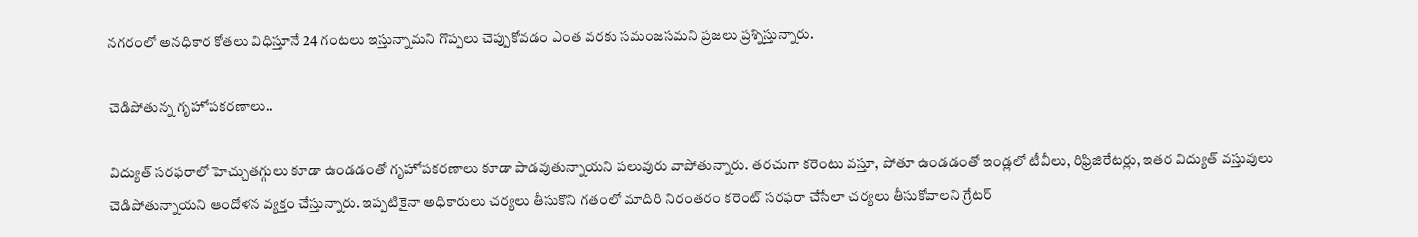నగరంలో అనధికార కోతలు విధిస్తూనే 24 గంటలు ఇస్తున్నామని గొప్పలు చెప్పుకోవడం ఎంత వరకు సమంజసమని ప్రజలు ప్రశ్నిస్తున్నారు.

చెడిపోతున్న గృహోపకరణాలు..

విద్యుత్‌ సరఫరాలో హెచ్చుతగ్గులు కూడా ఉండడంతో గృహోపకరణాలు కూడా పాడవుతున్నాయని పలువురు వాపోతున్నారు. తరచుగా కరెంటు వస్తూ, పోతూ ఉండడంతో ఇండ్లలో టీవీలు, రిఫ్రిజిరేటర్లు, ఇతర విద్యుత్ వస్తువులు చెడిపోతున్నాయని ఆందోళన వ్యక్తం చేస్తున్నారు. ఇప్పటికైనా అధికారులు చర్యలు తీసుకొని గతంలో మాదిరి నిరంతరం కరెంట్ సరఫరా చేసేలా చర్యలు తీసుకోవాలని గ్రేటర్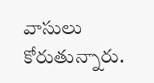వాసులు కోరుతున్నారు.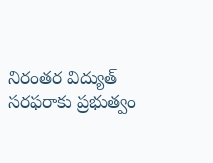నిరంతర విద్యుత్ సరఫరాకు ప్రభుత్వం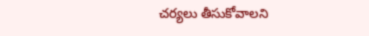చర్యలు తీసుకోవాలని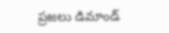ప్రజలు డిమాండ్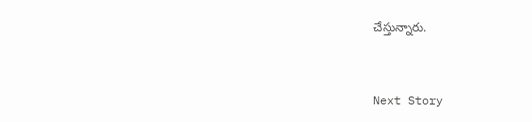చేస్తున్నారు.


Next Story